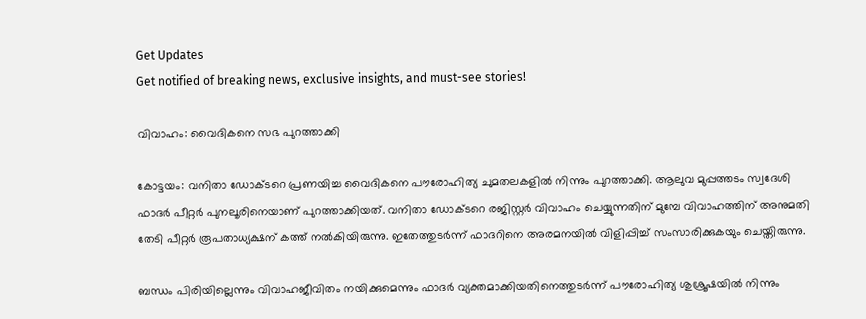Get Updates
Get notified of breaking news, exclusive insights, and must-see stories!

വിവാഹം: വൈദികനെ സഭ പുറത്താക്കി

കോട്ടയം: വനിതാ ഡോക്ടറെ പ്രണയിച്ച വൈദികനെ പൗരോഹിത്യ ചുമതലകളില്‍ നിന്നും പുറത്താക്കി. ആലുവ മുപ്പത്തടം സ്വദേശി ഫാദര്‍ പീറ്റര്‍ പുനലൂരിനെയാണ് പുറത്താക്കിയത്. വനിതാ ഡോക്ടറെ രജിസ്റ്റര്‍ വിവാഹം ചെയ്യുന്നതിന് മുമ്പേ വിവാഹത്തിന് അനുമതി തേടി പീറ്റര്‍ രൂപതാധ്യക്ഷന് കത്ത് നല്‍കിയിരുന്നു. ഇതേത്തുടര്‍ന്ന് ഫാദറിനെ അരമനയില്‍ വിളിപ്പിച്ച് സംസാരിക്കുകയും ചെയ്തിരുന്നു.

ബന്ധം പിരിയില്ലെന്നും വിവാഹജീവിതം നയിക്കുമെന്നും ഫാദര്‍ വ്യക്തമാക്കിയതിനെത്തുടര്‍ന്ന് പൗരോഹിത്യ ശുശ്രൂഷയില്‍ നിന്നും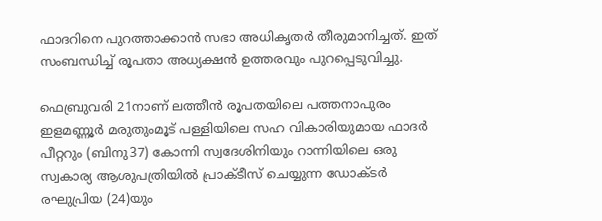ഫാദറിനെ പുറത്താക്കാന്‍ സഭാ അധികൃതര്‍ തീരുമാനിച്ചത്. ഇത് സംബന്ധിച്ച് രൂപതാ അധ്യക്ഷന്‍ ഉത്തരവും പുറപ്പെടുവിച്ചു.

ഫെബ്രുവരി 21നാണ് ലത്തീന്‍ രൂപതയിലെ പത്തനാപുരം ഇളമണ്ണൂര്‍ മരുതുംമൂട് പള്ളിയിലെ സഹ വികാരിയുമായ ഫാദര്‍ പീറ്ററും (ബിനു37) കോന്നി സ്വദേശിനിയും റാന്നിയിലെ ഒരു സ്വകാര്യ ആശുപത്രിയില്‍ പ്രാക്ടീസ് ചെയ്യുന്ന ഡോക്ടര്‍ രഘുപ്രിയ (24)യും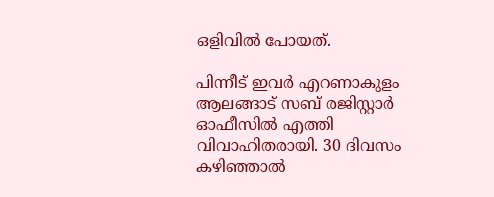ഒളിവില്‍ പോയത്.

പിന്നീട് ഇവര്‍ എറണാകുളം ആലങ്ങാട് സബ് രജിസ്റ്റാര്‍ ഓഫീസില്‍ എത്തി വിവാഹിതരായി. 30 ദിവസം കഴിഞ്ഞാല്‍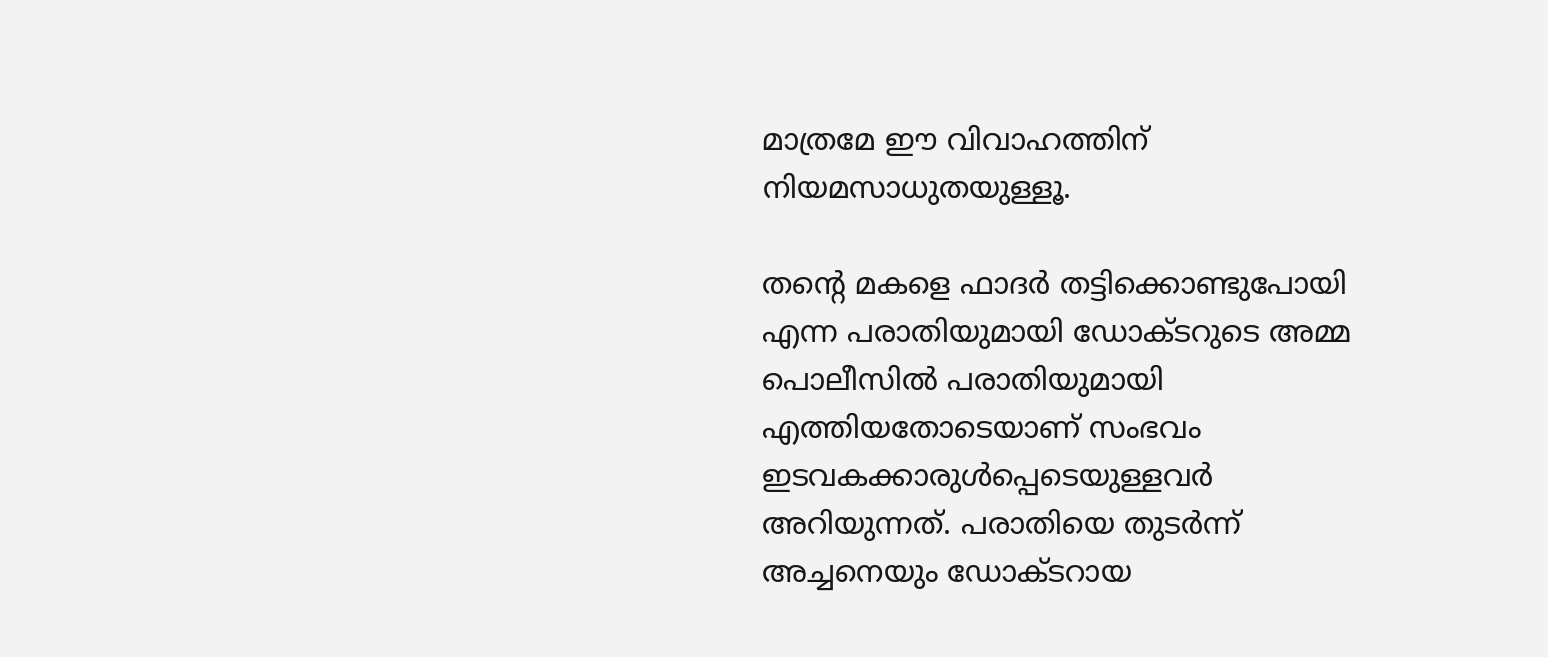മാത്രമേ ഈ വിവാഹത്തിന് നിയമസാധുതയുള്ളൂ.

തന്റെ മകളെ ഫാദര്‍ തട്ടിക്കൊണ്ടുപോയി എന്ന പരാതിയുമായി ഡോക്ടറുടെ അമ്മ പൊലീസില്‍ പരാതിയുമായി എത്തിയതോടെയാണ് സംഭവം ഇടവകക്കാരുള്‍പ്പെടെയുള്ളവര്‍ അറിയുന്നത്. പരാതിയെ തുടര്‍ന്ന് അച്ചനെയും ഡോക്ടറായ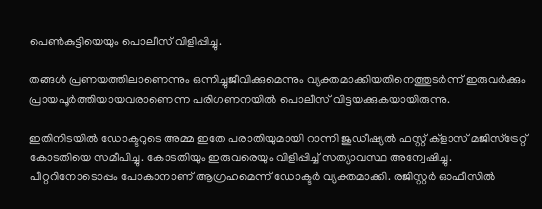പെണ്‍കുട്ടിയെയും പൊലീസ് വിളിപ്പിച്ചു.

തങ്ങള്‍ പ്രണയത്തിലാണെന്നും ഒന്നിച്ചുജീവിക്കുമെന്നും വ്യക്തമാക്കിയതിനെത്തുടര്‍ന്ന് ഇരുവര്‍ക്കും പ്രായപൂര്‍ത്തിയായവരാണെന്ന പരിഗണനയില്‍ പൊലീസ് വിട്ടയക്കുകയായിരുന്നു.

ഇതിനിടയില്‍ ഡോക്ടറുടെ അമ്മ ഇതേ പരാതിയുമായി റാന്നി ജുഡീഷ്യല്‍ ഫസ്റ്റ് ക്‌ളാസ് മജിസ്‌ട്രേറ്റ് കോടതിയെ സമീപിച്ചു. കോടതിയും ഇരുവരെയും വിളിപ്പിച്ച് സത്യാവസ്ഥ അന്വേഷിച്ചു. പീറ്ററിനോടൊപ്പം പോകാനാണ് ആഗ്രഹമെന്ന് ഡോക്ടര്‍ വ്യക്തമാക്കി. രജിസ്റ്റര്‍ ഓഫീസില്‍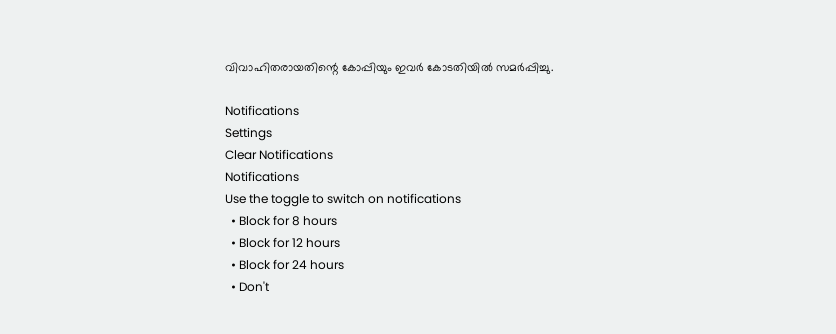വിവാഹിതരായതിന്റെ കോപ്പിയും ഇവര്‍ കോടതിയില്‍ സമര്‍പ്പിച്ചു.

Notifications
Settings
Clear Notifications
Notifications
Use the toggle to switch on notifications
  • Block for 8 hours
  • Block for 12 hours
  • Block for 24 hours
  • Don't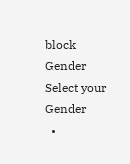block
Gender
Select your Gender
  •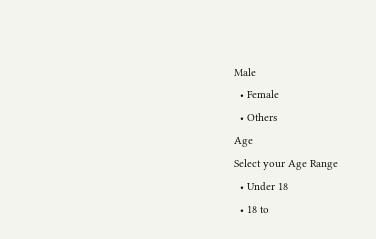Male
  • Female
  • Others
Age
Select your Age Range
  • Under 18
  • 18 to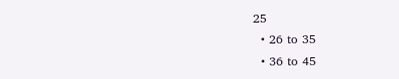25
  • 26 to 35
  • 36 to 45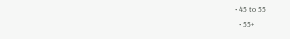• 45 to 55
  • 55+